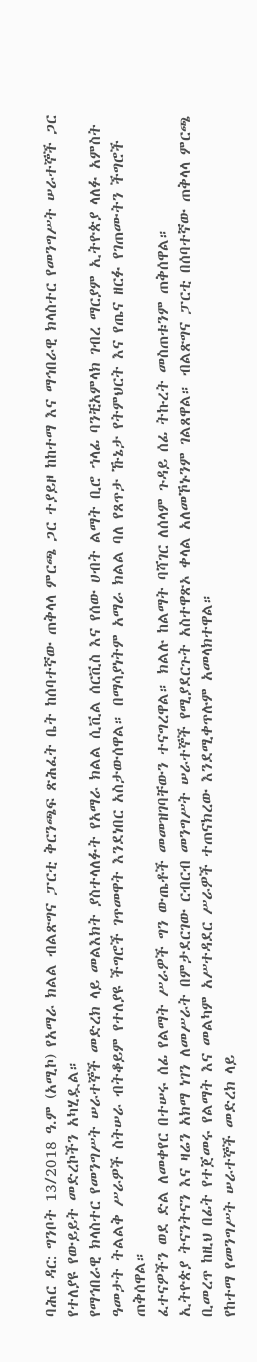ባሕር ዳር: ግንቦት 13/2018 ዓ.ም (አሚኮ) የአማራ ክልል ብልጽግና ፓርቲ ቅርንጫፍ ጽሕፈት ቤት ከሰባተኛው ጠቅላላ ምርጫ ጋር ተያይዞ ከከተማ እና ማኅበራዊ ክላስተር የመንግሥት ሠራተኞች ጋር የተለያዩ የውይይት መድረኮችን አካሂዷል።
የማኅበራዊ ክላስተር የመንግሥት ሠራተኞች መድረክ ላይ መልእክት ያስተላለፉት የአማራ ክልል ሲቪል ሰርቪስ እና የሰው ሀብት ልማት ቢሮ ኀላፊ ባንቺአምላክ ገብረ ማርያም ኢትዮጵያ ላለፉ አምስት ዓመታት ትልልቅ ሥራዎች ስትሠራ ብትቆይም የተለያዩ ችግሮች ገጥመዋት እንደነበር አስታውሰዋል። በማሳያነትም አማራ ክልል ባለ የጸጥታ ኹኔታ የትምህርት እና የጤና ዘርፉ የገጠሙትን ችግሮች ጠቅሰዋል።
ፈተናዎችን ወደ ድል ለመቀየር በተሠሩ ሰፊ የልማት ሥራዎች ግን ውጤቶች መመዝገባቸውን ተናግረዋል። ክልሉ ከልማት ባሻገር ለሰላም ጉዳይ ሰፊ ትኩረት መስጠቱንም ጠቅሰዋል።
ኢትዮጵያ ትናንትናን እና ዛሬን አክማ ነገን ለመሥራት በምታደርገው ርብርብ መንግሥት ሠራተኞች የሚያደርጉት አስተዋጽኦ ቀላል አለመኾኑንም ገልጸዋል። ብልጽግና ፓርቲ በሰባተኛው ጠቅላላ ምርጫ ቢመረጥ ከዚህ በፊት የተጀመሩ የልማት እና መልካም አሥተዳደር ሥራዎች ተጠናክረው እንደሚቀጥሉም አመላክተዋል።
የከተማ የመንግሥት ሠራተኞች መድረክ ላይ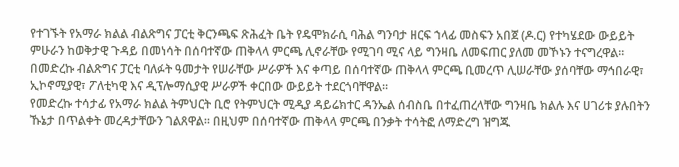የተገኙት የአማራ ክልል ብልጽግና ፓርቲ ቅርንጫፍ ጽሕፈት ቤት የዴሞክራሲ ባሕል ግንባታ ዘርፍ ኀላፊ መስፍን አበጀ (ዶ.ር) የተካሄደው ውይይት ምሁራን ከወቅታዊ ጉዳይ በመነሳት በሰባተኛው ጠቅላላ ምርጫ ሊኖራቸው የሚገባ ሚና ላይ ግንዛቤ ለመፍጠር ያለመ መኾኑን ተናግረዋል።
በመድረኩ ብልጽግና ፓርቲ ባለፉት ዓመታት የሠራቸው ሥራዎች እና ቀጣይ በሰባተኛው ጠቅላላ ምርጫ ቢመረጥ ሊሠራቸው ያሰባቸው ማኅበራዊ፣ ኢኮኖሚያዊ፣ ፖለቲካዊ እና ዲፕሎማሲያዊ ሥራዎች ቀርበው ውይይት ተደርጎባቸዋል።
የመድረኩ ተሳታፊ የአማራ ክልል ትምህርት ቢሮ የትምህርት ሚዲያ ዳይሬክተር ዳንኤል ሰብስቤ በተፈጠረላቸው ግንዛቤ ክልሉ እና ሀገሪቱ ያሉበትን ኹኔታ በጥልቀት መረዳታቸውን ገልጸዋል። በዚህም በሰባተኛው ጠቅላላ ምርጫ በንቃት ተሳትፎ ለማድረግ ዝግጁ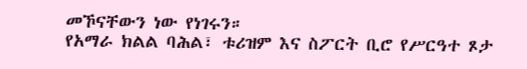መኾናቸውን ነው የነገሩን።
የአማራ ክልል ባሕል፣ ቱሪዝም እና ስፖርት ቢሮ የሥርዓተ ጾታ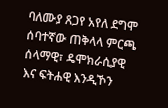ባለሙያ ጸጋየ አየለ ደግሞ ሰባተኛው ጠቅላላ ምርጫ ሰላማዊ፣ ዴሞክራሲያዊ እና ፍትሐዊ እንዲኾን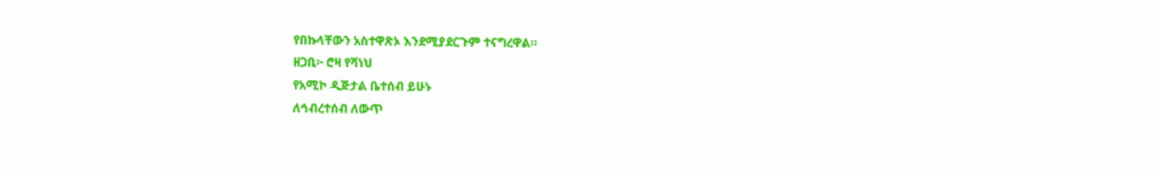የበኩላቸውን አስተዋጽኦ እንደሚያደርጉም ተናግረዋል።
ዘጋቢ፦ ሮዛ የሻነህ
የአሚኮ ዲጅታል ቤተሰብ ይሁኑ
ለኅብረተሰብ ለውጥ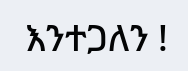እንተጋለን !